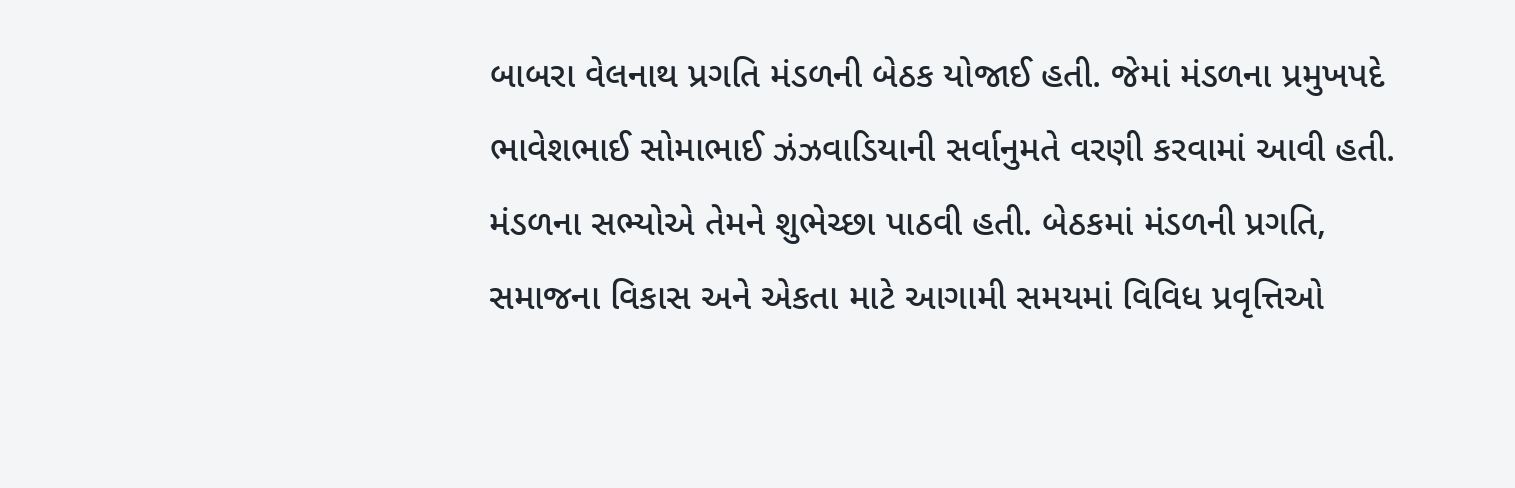બાબરા વેલનાથ પ્રગતિ મંડળની બેઠક યોજાઈ હતી. જેમાં મંડળના પ્રમુખપદે ભાવેશભાઈ સોમાભાઈ ઝંઝવાડિયાની સર્વાનુમતે વરણી કરવામાં આવી હતી. મંડળના સભ્યોએ તેમને શુભેચ્છા પાઠવી હતી. બેઠકમાં મંડળની પ્રગતિ, સમાજના વિકાસ અને એકતા માટે આગામી સમયમાં વિવિધ પ્રવૃત્તિઓ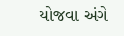યોજવા અંગે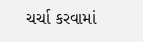ચર્ચા કરવામાં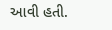આવી હતી.